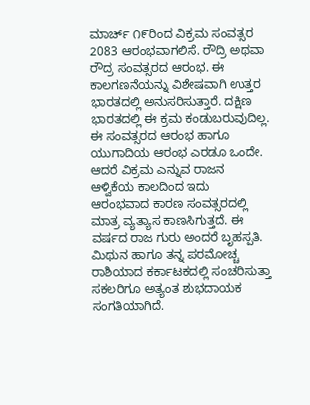ಮಾರ್ಚ್ ೧೯ರಿಂದ ವಿಕ್ರಮ ಸಂವತ್ಸರ 2083 ಆರಂಭವಾಗಲಿಸೆ. ರೌದ್ರಿ ಅಥವಾ ರೌದ್ರ ಸಂವತ್ಸರದ ಆರಂಭ. ಈ ಕಾಲಗಣನೆಯನ್ನು ವಿಶೇಷವಾಗಿ ಉತ್ತರ ಭಾರತದಲ್ಲಿ ಅನುಸರಿಸುತ್ತಾರೆ. ದಕ್ಷಿಣ ಭಾರತದಲ್ಲಿ ಈ ಕ್ರಮ ಕಂಡುಬರುವುದಿಲ್ಲ.
ಈ ಸಂವತ್ಸರದ ಆರಂಭ ಹಾಗೂ ಯುಗಾದಿಯ ಆರಂಭ ಎರಡೂ ಒಂದೇ. ಆದರೆ ವಿಕ್ರಮ ಎನ್ನುವ ರಾಜನ ಆಳ್ವಿಕೆಯ ಕಾಲದಿಂದ ಇದು ಆರಂಭವಾದ ಕಾರಣ ಸಂವತ್ಸರದಲ್ಲಿ ಮಾತ್ರ ವ್ಯತ್ಯಾಸ ಕಾಣಸಿಗುತ್ತದೆ. ಈ ವರ್ಷದ ರಾಜ ಗುರು ಅಂದರೆ ಬೃಹಸ್ಪತಿ. ಮಿಥುನ ಹಾಗೂ ತನ್ನ ಪರಮೋಚ್ಚ ರಾಶಿಯಾದ ಕರ್ಕಾಟಕದಲ್ಲಿ ಸಂಚರಿಸುತ್ತಾ ಸಕಲರಿಗೂ ಅತ್ಯಂತ ಶುಭದಾಯಕ ಸಂಗತಿಯಾಗಿದೆ.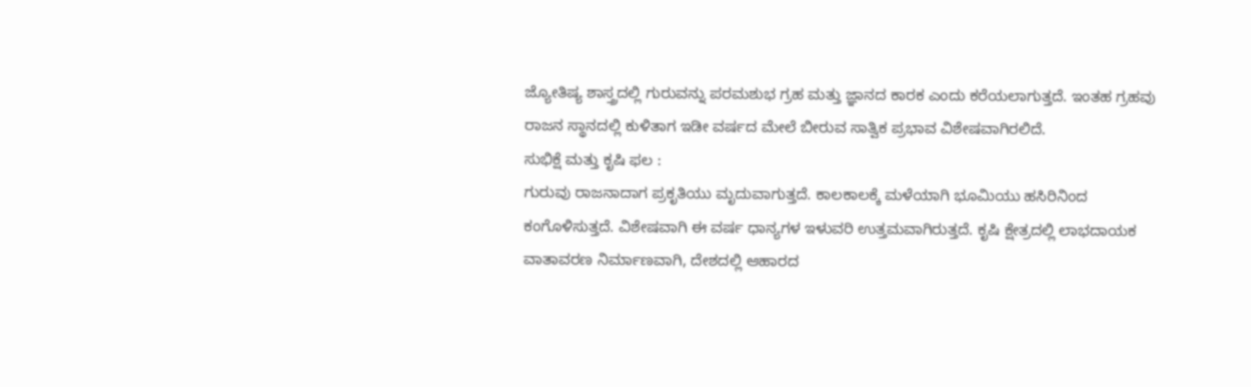ಜ್ಯೋತಿಷ್ಯ ಶಾಸ್ತ್ರದಲ್ಲಿ ಗುರುವನ್ನು ಪರಮಶುಭ ಗ್ರಹ ಮತ್ತು ಜ್ಞಾನದ ಕಾರಕ ಎಂದು ಕರೆಯಲಾಗುತ್ತದೆ. ಇಂತಹ ಗ್ರಹವು ರಾಜನ ಸ್ಥಾನದಲ್ಲಿ ಕುಳಿತಾಗ ಇಡೀ ವರ್ಷದ ಮೇಲೆ ಬೀರುವ ಸಾತ್ವಿಕ ಪ್ರಭಾವ ವಿಶೇಷವಾಗಿರಲಿದೆ.
ಸುಭಿಕ್ಷೆ ಮತ್ತು ಕೃಷಿ ಫಲ :
ಗುರುವು ರಾಜನಾದಾಗ ಪ್ರಕೃತಿಯು ಮೃದುವಾಗುತ್ತದೆ. ಕಾಲಕಾಲಕ್ಕೆ ಮಳೆಯಾಗಿ ಭೂಮಿಯು ಹಸಿರಿನಿಂದ ಕಂಗೊಳಿಸುತ್ತದೆ. ವಿಶೇಷವಾಗಿ ಈ ವರ್ಷ ಧಾನ್ಯಗಳ ಇಳುವರಿ ಉತ್ತಮವಾಗಿರುತ್ತದೆ. ಕೃಷಿ ಕ್ಷೇತ್ರದಲ್ಲಿ ಲಾಭದಾಯಕ ವಾತಾವರಣ ನಿರ್ಮಾಣವಾಗಿ, ದೇಶದಲ್ಲಿ ಆಹಾರದ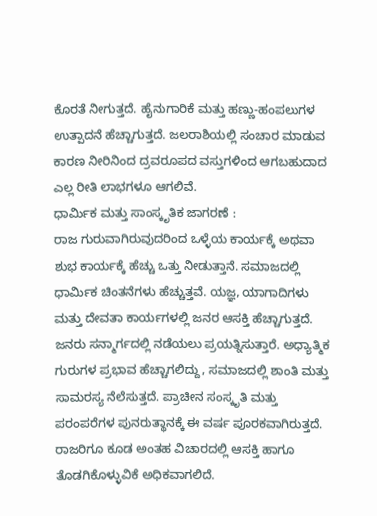ಕೊರತೆ ನೀಗುತ್ತದೆ. ಹೈನುಗಾರಿಕೆ ಮತ್ತು ಹಣ್ಣು-ಹಂಪಲುಗಳ ಉತ್ಪಾದನೆ ಹೆಚ್ಚಾಗುತ್ತದೆ. ಜಲರಾಶಿಯಲ್ಲಿ ಸಂಚಾರ ಮಾಡುವ ಕಾರಣ ನೀರಿನಿಂದ ದ್ರವರೂಪದ ವಸ್ತುಗಳಿಂದ ಆಗಬಹುದಾದ ಎಲ್ಲ ರೀತಿ ಲಾಭಗಳೂ ಆಗಲಿವೆ.
ಧಾರ್ಮಿಕ ಮತ್ತು ಸಾಂಸ್ಕೃತಿಕ ಜಾಗರಣೆ :
ರಾಜ ಗುರುವಾಗಿರುವುದರಿಂದ ಒಳ್ಳೆಯ ಕಾರ್ಯಕ್ಕೆ ಅಥವಾ ಶುಭ ಕಾರ್ಯಕ್ಕೆ ಹೆಚ್ಚು ಒತ್ತು ನೀಡುತ್ತಾನೆ. ಸಮಾಜದಲ್ಲಿ ಧಾರ್ಮಿಕ ಚಿಂತನೆಗಳು ಹೆಚ್ಚುತ್ತವೆ. ಯಜ್ಞ, ಯಾಗಾದಿಗಳು ಮತ್ತು ದೇವತಾ ಕಾರ್ಯಗಳಲ್ಲಿ ಜನರ ಆಸಕ್ತಿ ಹೆಚ್ಚಾಗುತ್ತದೆ. ಜನರು ಸನ್ಮಾರ್ಗದಲ್ಲಿ ನಡೆಯಲು ಪ್ರಯತ್ನಿಸುತ್ತಾರೆ. ಅಧ್ಯಾತ್ಮಿಕ ಗುರುಗಳ ಪ್ರಭಾವ ಹೆಚ್ಚಾಗಲಿದ್ದು, ಸಮಾಜದಲ್ಲಿ ಶಾಂತಿ ಮತ್ತು ಸಾಮರಸ್ಯ ನೆಲೆಸುತ್ತದೆ. ಪ್ರಾಚೀನ ಸಂಸ್ಕೃತಿ ಮತ್ತು ಪರಂಪರೆಗಳ ಪುನರುತ್ಥಾನಕ್ಕೆ ಈ ವರ್ಷ ಪೂರಕವಾಗಿರುತ್ತದೆ. ರಾಜರಿಗೂ ಕೂಡ ಅಂತಹ ವಿಚಾರದಲ್ಲಿ ಆಸಕ್ತಿ ಹಾಗೂ ತೊಡಗಿಕೊಳ್ಳುವಿಕೆ ಅಧಿಕವಾಗಲಿದೆ.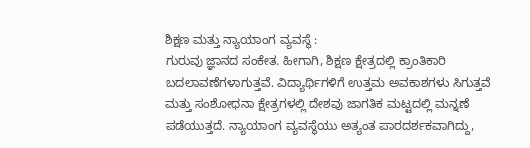ಶಿಕ್ಷಣ ಮತ್ತು ನ್ಯಾಯಾಂಗ ವ್ಯವಸ್ಥೆ :
ಗುರುವು ಜ್ಞಾನದ ಸಂಕೇತ. ಹೀಗಾಗಿ, ಶಿಕ್ಷಣ ಕ್ಷೇತ್ರದಲ್ಲಿ ಕ್ರಾಂತಿಕಾರಿ ಬದಲಾವಣೆಗಳಾಗುತ್ತವೆ. ವಿದ್ಯಾರ್ಥಿಗಳಿಗೆ ಉತ್ತಮ ಅವಕಾಶಗಳು ಸಿಗುತ್ತವೆ ಮತ್ತು ಸಂಶೋಧನಾ ಕ್ಷೇತ್ರಗಳಲ್ಲಿ ದೇಶವು ಜಾಗತಿಕ ಮಟ್ಟದಲ್ಲಿ ಮನ್ನಣೆ ಪಡೆಯುತ್ತದೆ. ನ್ಯಾಯಾಂಗ ವ್ಯವಸ್ಥೆಯು ಅತ್ಯಂತ ಪಾರದರ್ಶಕವಾಗಿದ್ದು,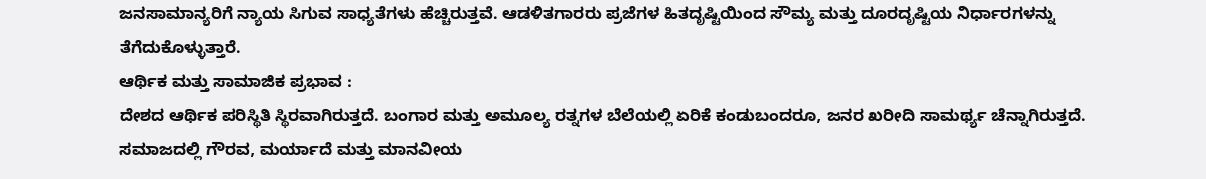ಜನಸಾಮಾನ್ಯರಿಗೆ ನ್ಯಾಯ ಸಿಗುವ ಸಾಧ್ಯತೆಗಳು ಹೆಚ್ಚಿರುತ್ತವೆ. ಆಡಳಿತಗಾರರು ಪ್ರಜೆಗಳ ಹಿತದೃಷ್ಟಿಯಿಂದ ಸೌಮ್ಯ ಮತ್ತು ದೂರದೃಷ್ಟಿಯ ನಿರ್ಧಾರಗಳನ್ನು ತೆಗೆದುಕೊಳ್ಳುತ್ತಾರೆ.
ಆರ್ಥಿಕ ಮತ್ತು ಸಾಮಾಜಿಕ ಪ್ರಭಾವ :
ದೇಶದ ಆರ್ಥಿಕ ಪರಿಸ್ಥಿತಿ ಸ್ಥಿರವಾಗಿರುತ್ತದೆ. ಬಂಗಾರ ಮತ್ತು ಅಮೂಲ್ಯ ರತ್ನಗಳ ಬೆಲೆಯಲ್ಲಿ ಏರಿಕೆ ಕಂಡುಬಂದರೂ, ಜನರ ಖರೀದಿ ಸಾಮರ್ಥ್ಯ ಚೆನ್ನಾಗಿರುತ್ತದೆ. ಸಮಾಜದಲ್ಲಿ ಗೌರವ, ಮರ್ಯಾದೆ ಮತ್ತು ಮಾನವೀಯ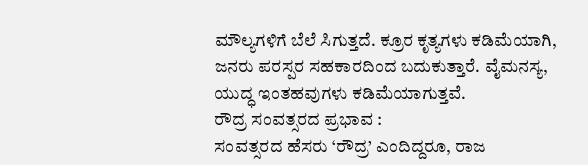ಮೌಲ್ಯಗಳಿಗೆ ಬೆಲೆ ಸಿಗುತ್ತದೆ. ಕ್ರೂರ ಕೃತ್ಯಗಳು ಕಡಿಮೆಯಾಗಿ, ಜನರು ಪರಸ್ಪರ ಸಹಕಾರದಿಂದ ಬದುಕುತ್ತಾರೆ. ವೈಮನಸ್ಯ, ಯುದ್ಧ ಇಂತಹವುಗಳು ಕಡಿಮೆಯಾಗುತ್ತವೆ.
ರೌದ್ರ ಸಂವತ್ಸರದ ಪ್ರಭಾವ :
ಸಂವತ್ಸರದ ಹೆಸರು ‘ರೌದ್ರ’ ಎಂದಿದ್ದರೂ, ರಾಜ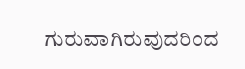ಗುರುವಾಗಿರುವುದರಿಂದ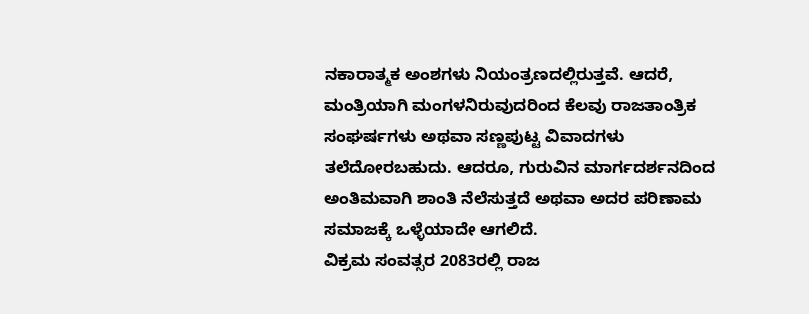ನಕಾರಾತ್ಮಕ ಅಂಶಗಳು ನಿಯಂತ್ರಣದಲ್ಲಿರುತ್ತವೆ. ಆದರೆ, ಮಂತ್ರಿಯಾಗಿ ಮಂಗಳನಿರುವುದರಿಂದ ಕೆಲವು ರಾಜತಾಂತ್ರಿಕ ಸಂಘರ್ಷಗಳು ಅಥವಾ ಸಣ್ಣಪುಟ್ಟ ವಿವಾದಗಳು ತಲೆದೋರಬಹುದು. ಆದರೂ, ಗುರುವಿನ ಮಾರ್ಗದರ್ಶನದಿಂದ ಅಂತಿಮವಾಗಿ ಶಾಂತಿ ನೆಲೆಸುತ್ತದೆ ಅಥವಾ ಅದರ ಪರಿಣಾಮ ಸಮಾಜಕ್ಕೆ ಒಳ್ಳೆಯಾದೇ ಆಗಲಿದೆ.
ವಿಕ್ರಮ ಸಂವತ್ಸರ 2083ರಲ್ಲಿ ರಾಜ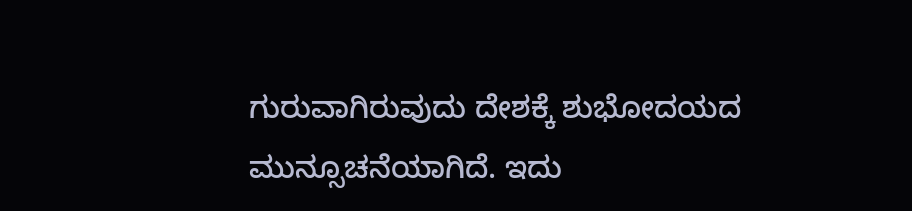ಗುರುವಾಗಿರುವುದು ದೇಶಕ್ಕೆ ಶುಭೋದಯದ ಮುನ್ಸೂಚನೆಯಾಗಿದೆ. ಇದು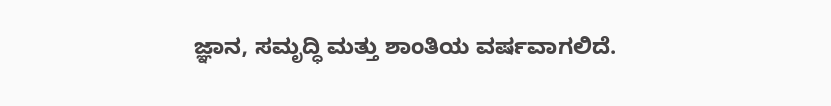ಜ್ಞಾನ, ಸಮೃದ್ಧಿ ಮತ್ತು ಶಾಂತಿಯ ವರ್ಷವಾಗಲಿದೆ.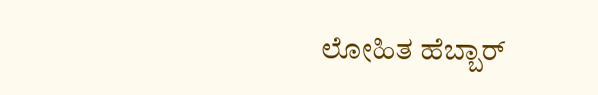ಲೋಹಿತ ಹೆಬ್ಬಾರ್